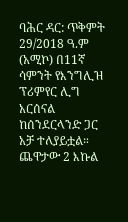ባሕር ዳር: ጥቅምት 29/2018 ዓ.ም (አሚኮ) በ11ኛ ሳምንት የእንግሊዝ ፕሪምየር ሊግ አርሰናል ከሰንደርላንድ ጋር አቻ ተለያይቷል።
ጨዋታው 2 እኩል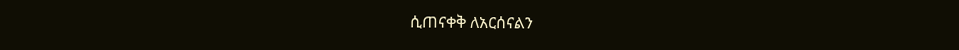ሲጠናቀቅ ለአርሰናልን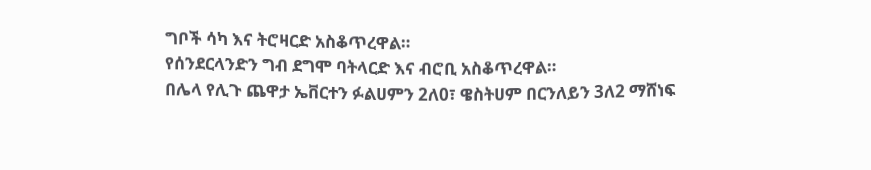ግቦች ሳካ እና ትሮዛርድ አስቆጥረዋል።
የሰንደርላንድን ግብ ደግሞ ባትላርድ እና ብሮቢ አስቆጥረዋል።
በሌላ የሊጉ ጨዋታ ኤቨርተን ፉልሀምን 2ለ0፣ ዌስትሀም በርንለይን 3ለ2 ማሸነፍ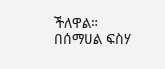ችለዋል።
በሰማሀል ፍስሃ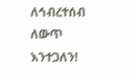ለኅብረተሰብ ለውጥ እንተጋለን!